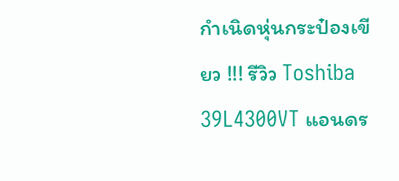กำเนิดหุ่นกระป๋องเขียว !!! รีวิว Toshiba 39L4300VT แอนดร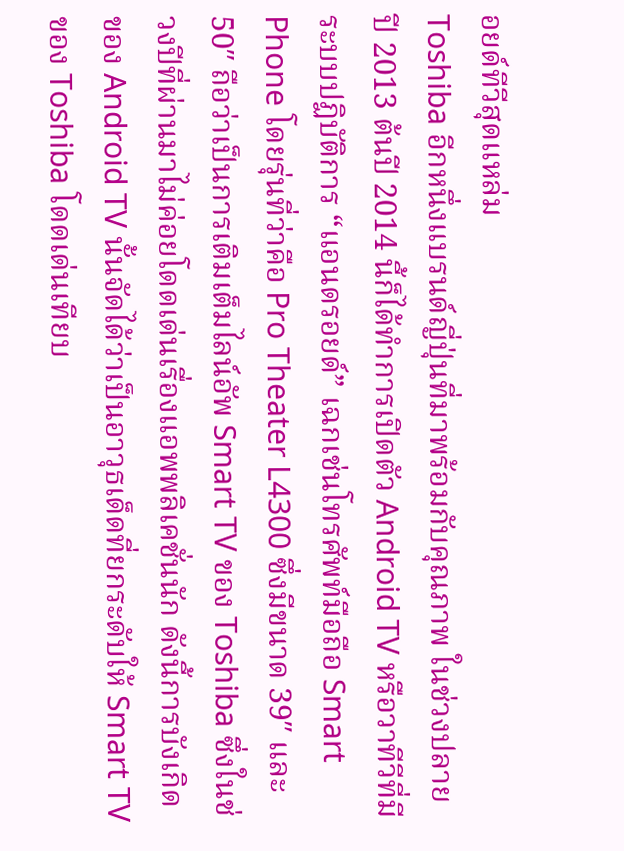อยด์ทีวีสุดแหล่ม
Toshiba อีกหนึ่งแบรนด์ญี่ปุ่นที่มาพร้อมกับคุณภาพ ในช่วงปลายปี 2013 ต้นปี 2014 นี้ก็ได้ทำการเปิดตัว Android TV หรือวาทีวีที่มีระบบปฏิบัติการ “แอนดรอยด์” เฉกเช่นโทรศัพท์มือถือ Smart Phone โดยรุ่นที่ว่าคือ Pro Theater L4300 ซึ่งมีขนาด 39″ และ 50″ ถือว่าเป็นการเติมเต็มไลน์อัพ Smart TV ของ Toshiba ซึ่งในช่วงปีที่ผ่านมาไม่ค่อยโดดเด่นเรื่องแอพพลิเคชั่นนัก ดังนี้การบังเกิดของ Android TV นั้นจัดได้ว่าเป็นอาวุธเด็ดที่ยกระดับให้ Smart TV ของ Toshiba โดดเด่นเทียบ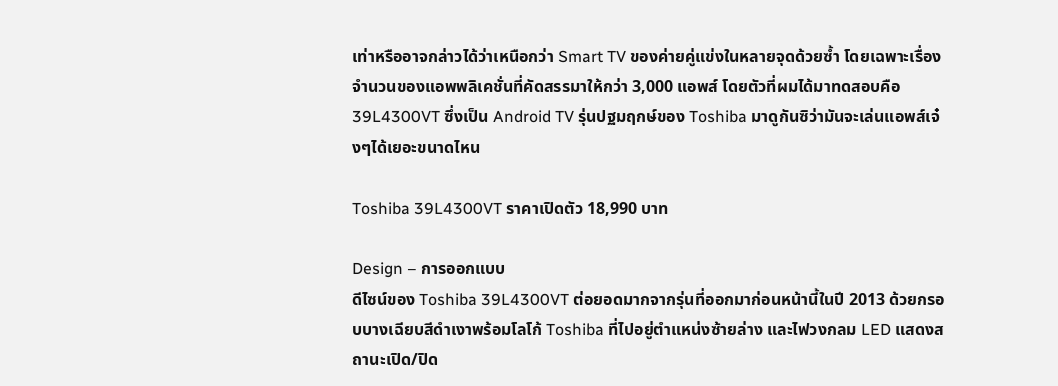เท่าหรืออาจกล่าวได้ว่าเหนือกว่า Smart TV ของค่ายคู่แข่งในหลายจุดด้วยซ้ำ โดยเฉพาะเรื่องจำนวนของแอพพลิเคชั่นที่คัดสรรมาให้กว่า 3,000 แอพส์ โดยตัวที่ผมได้มาทดสอบคือ 39L4300VT ซึ่งเป็น Android TV รุ่นปฐมฤกษ์ของ Toshiba มาดูกันซิว่ามันจะเล่นแอพส์เจ๋งๆได้เยอะขนาดไหน

Toshiba 39L4300VT ราคาเปิดตัว 18,990 บาท

Design – การออกแบบ
ดีไซน์ของ Toshiba 39L4300VT ต่อยอดมากจากรุ่นที่ออกมาก่อนหน้านี้ในปี 2013 ด้วยกรอบบางเฉียบสีดำเงาพร้อมโลโก้ Toshiba ที่ไปอยู่ตำแหน่งซ้ายล่าง และไฟวงกลม LED แสดงสถานะเปิด/ปิด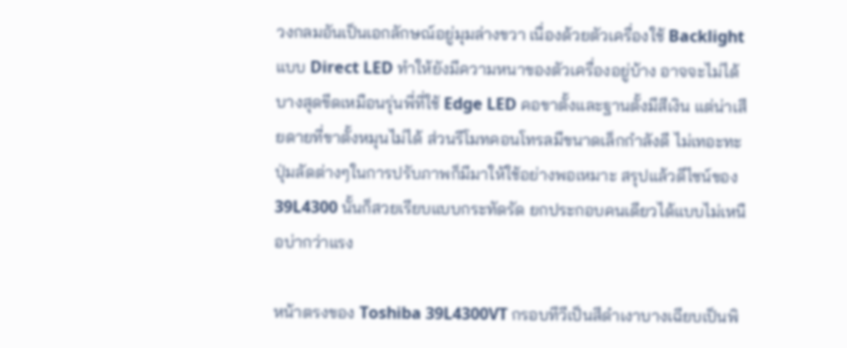วงกลมอันเป็นเอกลักษณ์อยู่มุมล่างขวา เนื่องด้วยตัวเครื่องใช้ Backlight แบบ Direct LED ทำให้ยังมีความหนาของตัวเครื่องอยู่บ้าง อาจจะไม่ได้บางสุดขีดเหมือนรุ่นพี่ที่ใช้ Edge LED คอขาตั้งและฐานตั้งมีสีเงิน แต่น่าเสียดายที่ขาตั้งหมุนไม่ได้ ส่วนรีโมทคอนโทรลมีขนาดเล็กกำลังดี ไม่เทอะทะปุ่มลัดต่างๆในการปรับภาพก็มีมาให้ใช้อย่างพอเหมาะ สรุปแล้วดีไซน์ของ 39L4300 นั้นก็สวยเรียบแบบกระทัดรัด ยกประกอบคนเดียวได้แบบไม่เหนือบ่ากว่าแรง

หน้าตรงของ Toshiba 39L4300VT กรอบทีวีเป็นสีดำเงาบางเฉียบเป็นพิ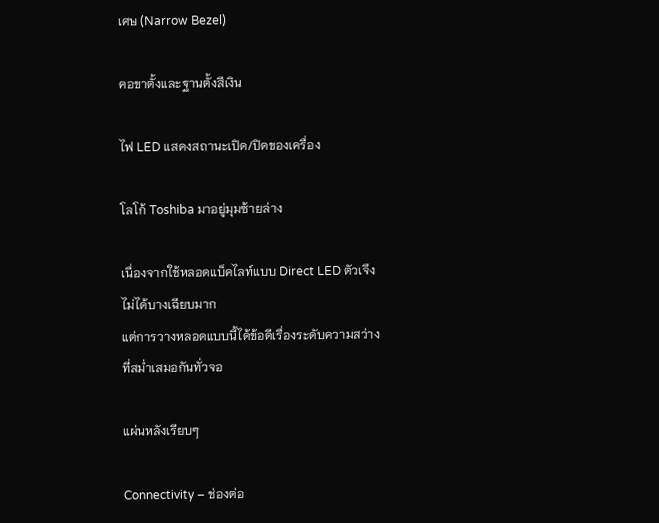เศษ (Narrow Bezel)

คอขาตั้งและฐานตั้งสีเงิน

ไฟ LED แสดงสถานะเปิด/ปิดของเครื่อง

โลโก้ Toshiba มาอยู่มุมซ้ายล่าง

เนื่องจากใช้หลอดแบ็คไลท์แบบ Direct LED ตัวเจึงไม่ได้บางเฉียบมาก
แต่การวางหลอดแบบนี้ได้ข้อดีเรื่องระดับความสว่างที่สม่ำเสมอกันทั่วจอ

แผ่นหลังเรียบๆ

Connectivity – ช่องต่อ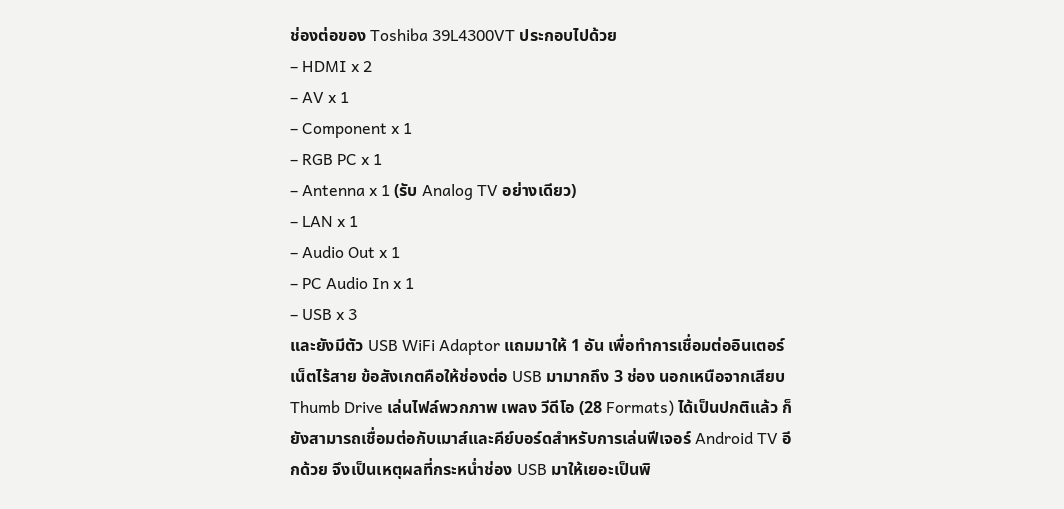ช่องต่อของ Toshiba 39L4300VT ประกอบไปด้วย
– HDMI x 2
– AV x 1
– Component x 1
– RGB PC x 1
– Antenna x 1 (รับ Analog TV อย่างเดียว)
– LAN x 1
– Audio Out x 1
– PC Audio In x 1
– USB x 3
และยังมีตัว USB WiFi Adaptor แถมมาให้ 1 อัน เพื่อทำการเชื่อมต่ออินเตอร์เน็ตไร้สาย ข้อสังเกตคือให้ช่องต่อ USB มามากถึง 3 ช่อง นอกเหนือจากเสียบ Thumb Drive เล่นไฟล์พวกภาพ เพลง วีดีโอ (28 Formats) ได้เป็นปกติแล้ว ก็ยังสามารถเชื่อมต่อกับเมาส์และคีย์บอร์ดสำหรับการเล่นฟีเจอร์ Android TV อีกด้วย จึงเป็นเหตุผลที่กระหน่ำช่อง USB มาให้เยอะเป็นพิ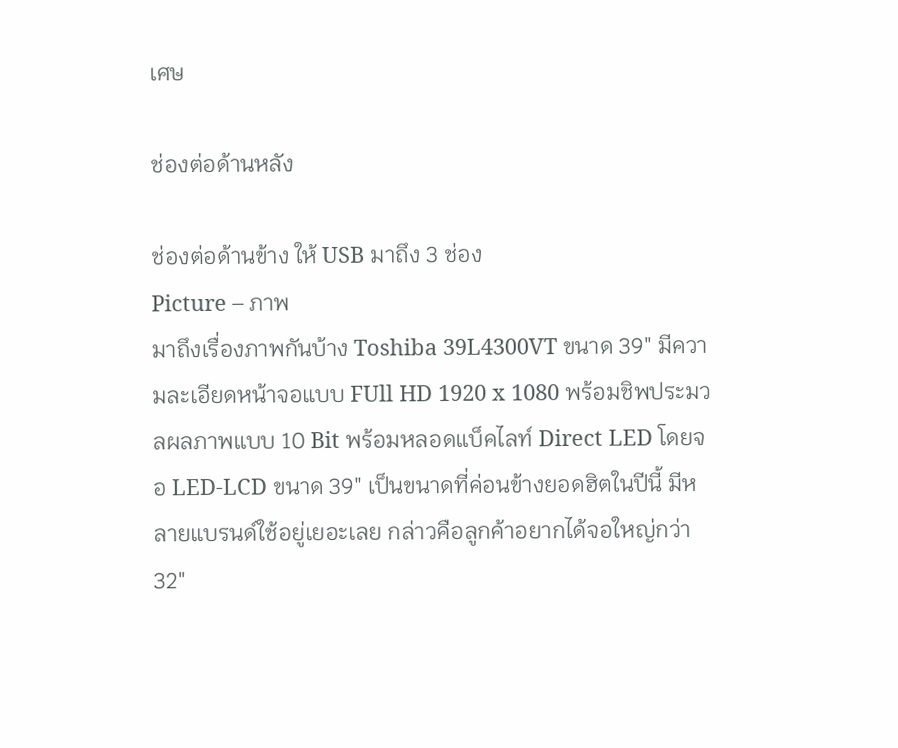เศษ

ช่องต่อด้านหลัง

ช่องต่อด้านข้าง ให้ USB มาถึง 3 ช่อง
Picture – ภาพ
มาถึงเรื่องภาพกันบ้าง Toshiba 39L4300VT ขนาด 39″ มีความละเอียดหน้าจอแบบ FUll HD 1920 x 1080 พร้อมชิพประมวลผลภาพแบบ 10 Bit พร้อมหลอดแบ็คไลท์ Direct LED โดยจอ LED-LCD ขนาด 39″ เป็นขนาดที่ค่อนข้างยอดฮิตในปีนี้ มีหลายแบรนด์ใช้อยู่เยอะเลย กล่าวคือลูกค้าอยากได้จอใหญ่กว่า 32″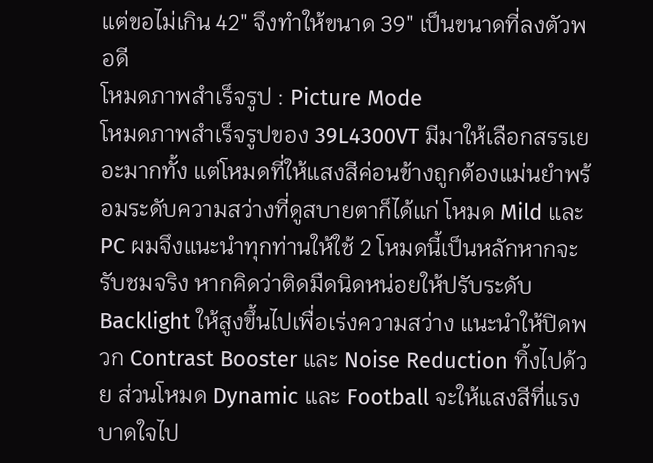แต่ขอไม่เกิน 42″ จึงทำให้ขนาด 39″ เป็นขนาดที่ลงตัวพอดี
โหมดภาพสำเร็จรูป : Picture Mode
โหมดภาพสำเร็จรูปของ 39L4300VT มีมาให้เลือกสรรเยอะมากทั้ง แต่โหมดที่ให้แสงสีค่อนข้างถูกต้องแม่นยำพร้อมระดับความสว่างที่ดูสบายตาก็ได้แก่ โหมด Mild และ PC ผมจึงแนะนำทุกท่านให้ใช้ 2 โหมดนี้เป็นหลักหากจะรับชมจริง หากคิดว่าติดมืดนิดหน่อยให้ปรับระดับ Backlight ให้สูงขึ้นไปเพื่อเร่งความสว่าง แนะนำให้ปิดพวก Contrast Booster และ Noise Reduction ทิ้งไปด้วย ส่วนโหมด Dynamic และ Football จะให้แสงสีที่แรงบาดใจไป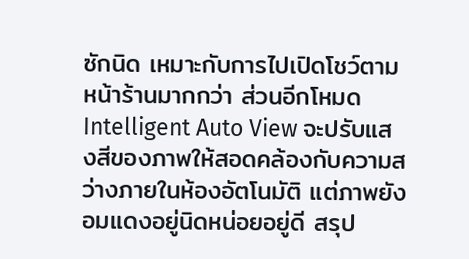ซักนิด เหมาะกับการไปเปิดโชว์ตามหน้าร้านมากกว่า ส่วนอีกโหมด Intelligent Auto View จะปรับแสงสีของภาพให้สอดคล้องกับความสว่างภายในห้องอัตโนมัติ แต่ภาพยังอมแดงอยู่นิดหน่อยอยู่ดี สรุป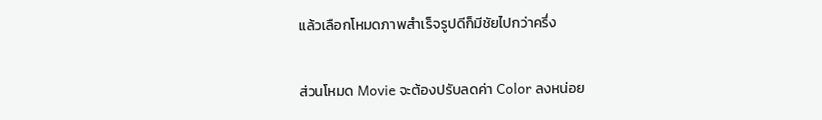แล้วเลือกโหมดภาพสำเร็จรูปดีก็มีชัยไปกว่าครึ่ง

ส่วนโหมด Movie จะต้องปรับลดค่า Color ลงหน่อย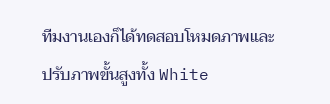ทีมงานเองก็ได้ทดสอบโหมดภาพและปรับภาพขั้นสูงทั้ง White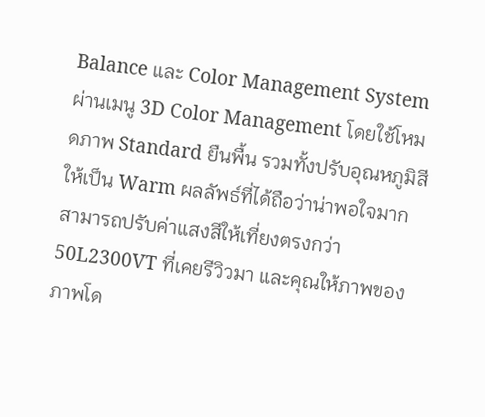Balance และ Color Management System ผ่านเมนู 3D Color Management โดยใช้โหมดภาพ Standard ยืนพื้น รวมทั้งปรับอุณหภูมิสีให้เป็น Warm ผลลัพธ์ที่ได้ถือว่าน่าพอใจมาก สามารถปรับค่าแสงสีให้เที่ยงตรงกว่า 50L2300VT ที่เคยรีวิวมา และคุณให้ภาพของภาพโด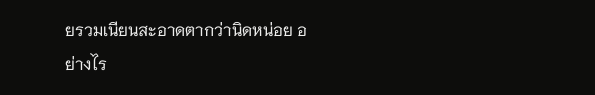ยรวมเนียนสะอาดตากว่านิดหน่อย อย่างไร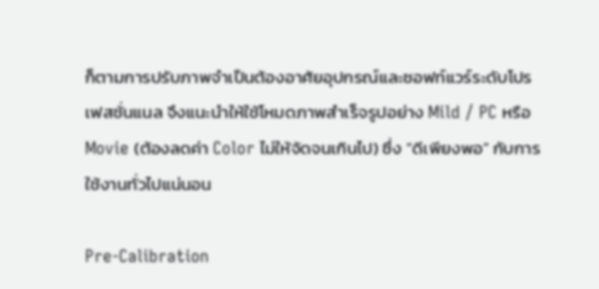ก็ตามการปรับภาพจำเป็นต้องอาศัยอุปกรณ์และซอฟท์แวร์ระดับโปรเฟสชั่นแนล จึงแนะนำให้ใช้โหมดภาพสำเร็จรูปอย่าง Mild / PC หรือ Movie (ต้องลดค่า Color ไม่ให้จัดจนเกินไป) ซึ่ง “ดีเพียงพอ” กับการใช้งานทั่วไปแน่นอน

Pre-Calibration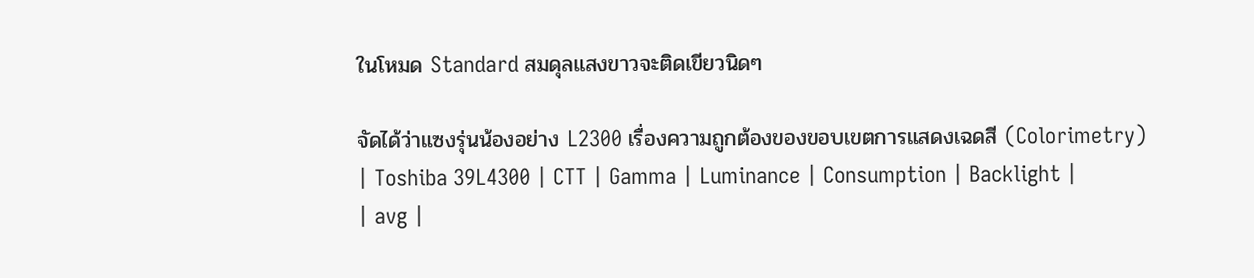ในโหมด Standard สมดุลแสงขาวจะติดเขียวนิดๆ

จัดได้ว่าแซงรุ่นน้องอย่าง L2300 เรื่องความถูกต้องของขอบเขตการแสดงเฉดสี (Colorimetry)
| Toshiba 39L4300 | CTT | Gamma | Luminance | Consumption | Backlight |
| avg |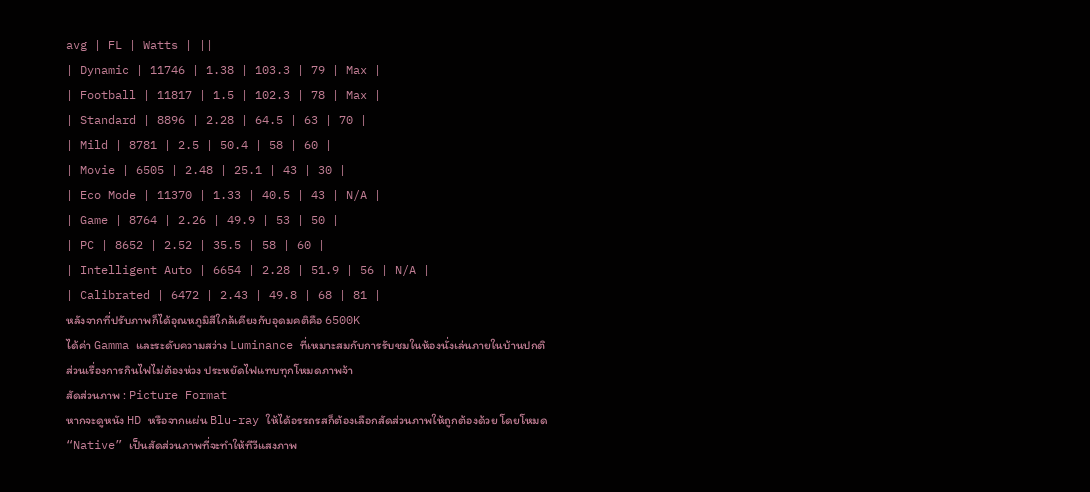avg | FL | Watts | ||
| Dynamic | 11746 | 1.38 | 103.3 | 79 | Max |
| Football | 11817 | 1.5 | 102.3 | 78 | Max |
| Standard | 8896 | 2.28 | 64.5 | 63 | 70 |
| Mild | 8781 | 2.5 | 50.4 | 58 | 60 |
| Movie | 6505 | 2.48 | 25.1 | 43 | 30 |
| Eco Mode | 11370 | 1.33 | 40.5 | 43 | N/A |
| Game | 8764 | 2.26 | 49.9 | 53 | 50 |
| PC | 8652 | 2.52 | 35.5 | 58 | 60 |
| Intelligent Auto | 6654 | 2.28 | 51.9 | 56 | N/A |
| Calibrated | 6472 | 2.43 | 49.8 | 68 | 81 |
หลังจากที่ปรับภาพก็ได้อุณหภูมิสีใกล้เคียงกับอุดมคติคือ 6500K
ได้ค่า Gamma และระดับความสว่าง Luminance ที่เหมาะสมกับการรับชมในห้องนั่งเล่นภายในบ้านปกติ
ส่วนเรื่องการกินไฟไม่ต้องห่วง ประหยัดไฟแทบทุกโหมดภาพจ้า
สัดส่วนภาพ : Picture Format
หากจะดูหนัง HD หรือจากแผ่น Blu-ray ให้ได้อรรถรสก็ต้องเลือกสัดส่วนภาพให้ถูกต้องด้วย โดยโหมด “Native” เป็นสัดส่วนภาพที่จะทำให้ทีวีแสงภาพ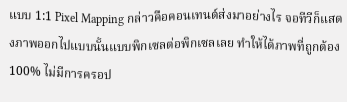แบบ 1:1 Pixel Mapping กล่าวคือคอนเทนต์ส่งมาอย่างไร จอทีวีก็แสดงภาพออกไปแบบนั้นแบบพิกเซลต่อพิกเซลเลย ทำให้ได้ภาพที่ถูกต้อง 100% ไม่มีการครอป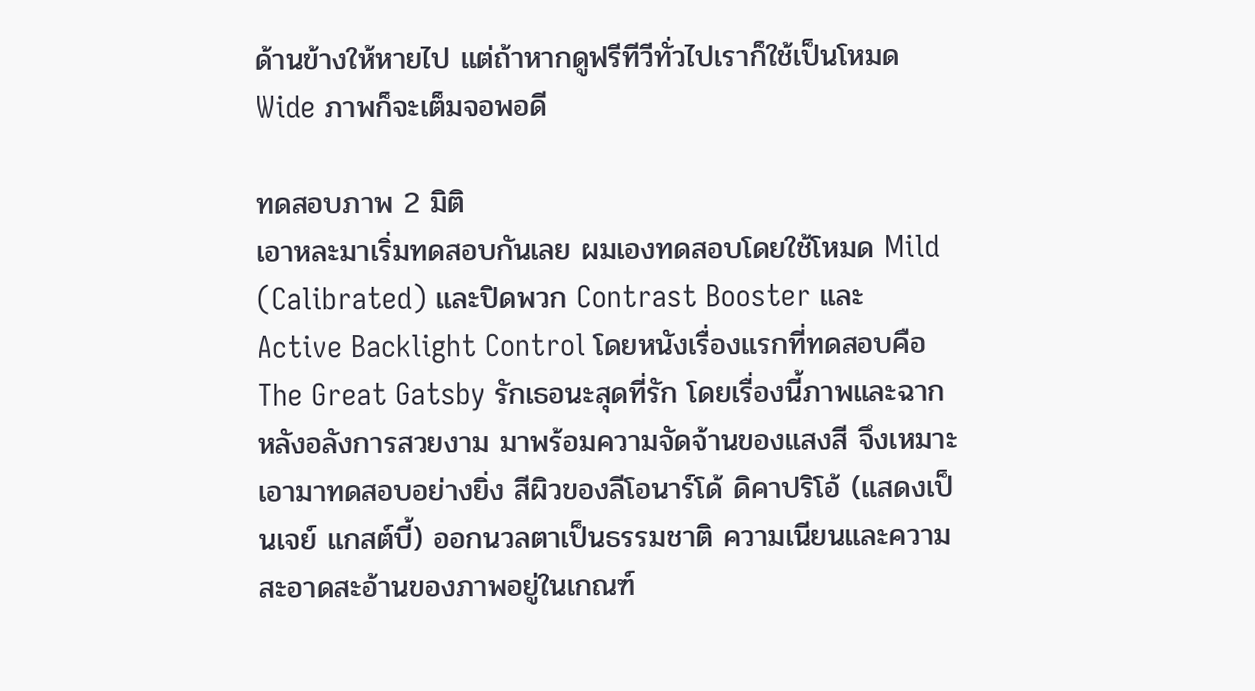ด้านข้างให้หายไป แต่ถ้าหากดูฟรีทีวีทั่วไปเราก็ใช้เป็นโหมด Wide ภาพก็จะเต็มจอพอดี

ทดสอบภาพ 2 มิติ
เอาหละมาเริ่มทดสอบกันเลย ผมเองทดสอบโดยใช้โหมด Mild (Calibrated) และปิดพวก Contrast Booster และ Active Backlight Control โดยหนังเรื่องแรกที่ทดสอบคือ The Great Gatsby รักเธอนะสุดที่รัก โดยเรื่องนี้ภาพและฉากหลังอลังการสวยงาม มาพร้อมความจัดจ้านของแสงสี จึงเหมาะเอามาทดสอบอย่างยิ่ง สีผิวของลีโอนาร์โด้ ดิคาปริโอ้ (แสดงเป็นเจย์ แกสต์บี้) ออกนวลตาเป็นธรรมชาติ ความเนียนและความสะอาดสะอ้านของภาพอยู่ในเกณฑ์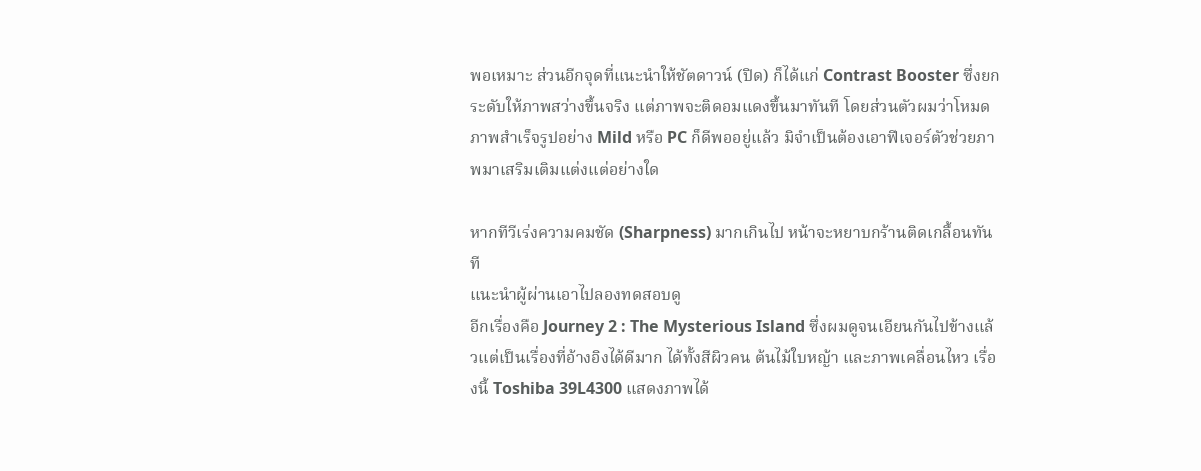พอเหมาะ ส่วนอีกจุดที่แนะนำให้ชัตดาวน์ (ปิด) ก็ได้แก่ Contrast Booster ซึ่งยกระดับให้ภาพสว่างขึ้นจริง แต่ภาพจะติดอมแดงขึ้นมาทันที โดยส่วนตัวผมว่าโหมดภาพสำเร็จรูปอย่าง Mild หรือ PC ก็ดีพออยู่แล้ว มิจำเป็นต้องเอาฟีเจอร์ตัวช่วยภาพมาเสริมเติมแต่งแต่อย่างใด

หากทีวีเร่งความคมชัด (Sharpness) มากเกินไป หน้าจะหยาบกร้านติดเกลื้อนทันที
แนะนำผู้ผ่านเอาไปลองทดสอบดู
อีกเรื่องคือ Journey 2 : The Mysterious Island ซึ่งผมดูจนเอียนกันไปข้างแล้วแต่เป็นเรื่องที่อ้างอิงได้ดีมาก ได้ทั้งสีผิวคน ต้นไม้ใบหญ้า และภาพเคลื่อนไหว เรื่องนี้ Toshiba 39L4300 แสดงภาพได้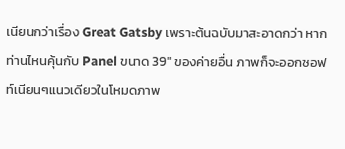เนียนกว่าเรื่อง Great Gatsby เพราะต้นฉบับมาสะอาดกว่า หากท่านไหนคุ้นกับ Panel ขนาด 39″ ของค่ายอื่น ภาพก็จะออกซอฟท์เนียนๆแนวเดียวในโหมดภาพ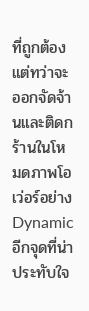ที่ถูกต้อง แต่ทว่าจะออกจัดจ้านและติดกร้านในโหมดภาพโอเว่อร์อย่าง Dynamic อีกจุดที่น่าประทับใจ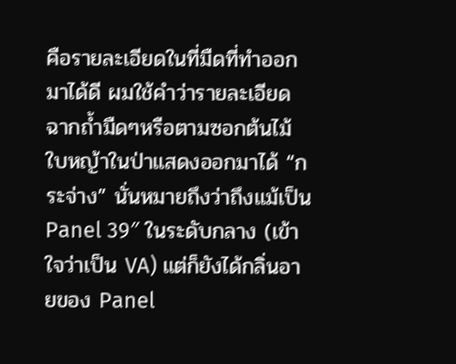คือรายละเอียดในที่มืดที่ทำออกมาได้ดี ผมใช้คำว่ารายละเอียดฉากถ้ำมืดๆหรือตามซอกต้นไม้ใบหญ้าในป่าแสดงออกมาได้ “กระจ่าง” นั่นหมายถึงว่าถึงแม้เป็น Panel 39″ ในระดับกลาง (เข้าใจว่าเป็น VA) แต่ก็ยังได้กลิ่นอายของ Panel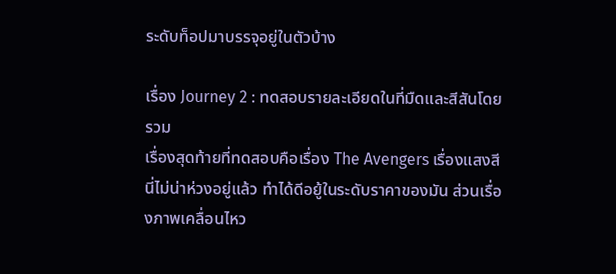ระดับท็อปมาบรรจุอยู่ในตัวบ้าง

เรื่อง Journey 2 : ทดสอบรายละเอียดในที่มืดและสีสันโดยรวม
เรื่องสุดท้ายที่ทดสอบคือเรื่อง The Avengers เรื่องแสงสีนี่ไม่น่าห่วงอยู่แล้ว ทำได้ดีอยู้ในระดับราคาของมัน ส่วนเรื่องภาพเคลื่อนไหว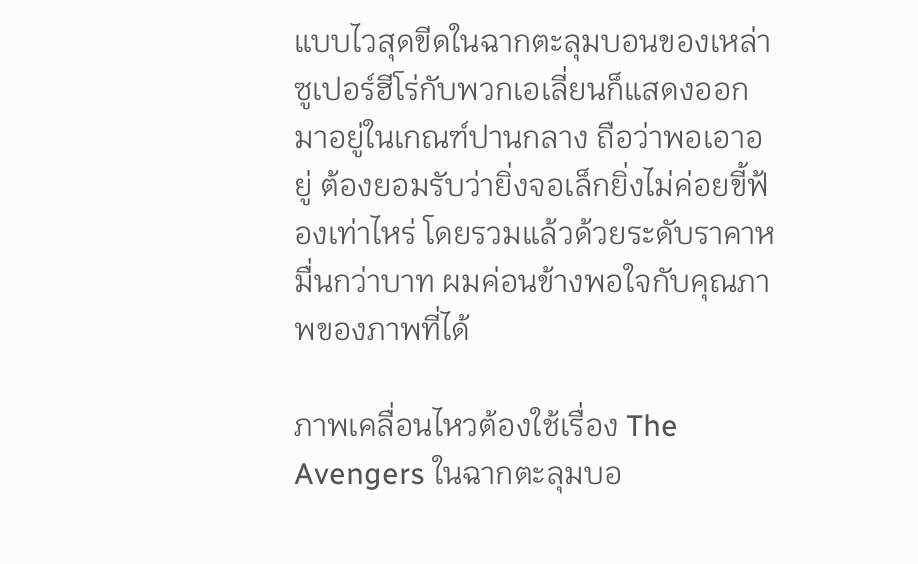แบบไวสุดขีดในฉากตะลุมบอนของเหล่าซูเปอร์ฮีโร่กับพวกเอเลี่ยนก็แสดงออกมาอยู่ในเกณฑ์ปานกลาง ถือว่าพอเอาอยู่ ต้องยอมรับว่ายิ่งจอเล็กยิ่งไม่ค่อยขี้ฟ้องเท่าไหร่ โดยรวมแล้วด้วยระดับราคาหมื่นกว่าบาท ผมค่อนข้างพอใจกับคุณภาพของภาพที่ได้

ภาพเคลื่อนไหวต้องใช้เรื่อง The Avengers ในฉากตะลุมบอ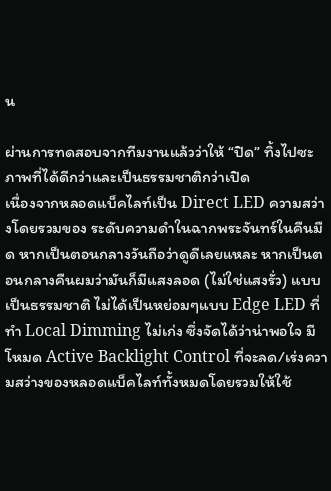น

ผ่านการทดสอบจากทีมงานแล้วว่าให้ “ปิด” ทิ้งไปซะ ภาพที่ได้ดีกว่าและเป็นธรรมชาติกว่าเปิด
เนื่องจากหลอดแบ็คไลท์เป็น Direct LED ความสว่างโดยรวมของ ระดับความดำในฉากพระจันทร์ในคืนมืด หากเป็นตอนกลางวันถือว่าดูดีเลยแหละ หากเป็นตอนกลางคืนผมว่ามันก็มีแสงลอด (ไม่ใช่แสงรั่ว) แบบเป็นธรรมชาติ ไม่ได้เป็นหย่อมๆแบบ Edge LED ที่ทำ Local Dimming ไม่เก่ง ซึ่งจัดได้ว่าน่าพอใจ มีโหมด Active Backlight Control ที่จะลด/เร่งความสว่างของหลอดแบ็คไลท์ทั้งหมดโดยรวมให้ใช้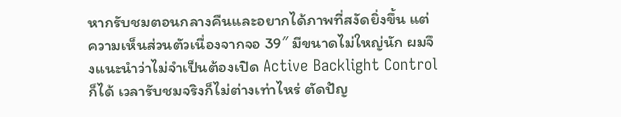หากรับชมตอนกลางคืนและอยากได้ภาพที่สงัดยิ่งขึ้น แต่ความเห็นส่วนตัวเนื่องจากจอ 39″ มีขนาดไม่ใหญ่นัก ผมจึงแนะนำว่าไม่จำเป็นต้องเปิด Active Backlight Control ก็ได้ เวลารับชมจริงก็ไม่ต่างเท่าไหร่ ตัดปัญ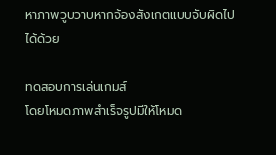หาภาพวูบวาบหากจ้องสังเกตแบบจับผิดไปได้ด้วย

ทดสอบการเล่นเกมส์
โดยโหมดภาพสำเร็จรูปมีให้โหมด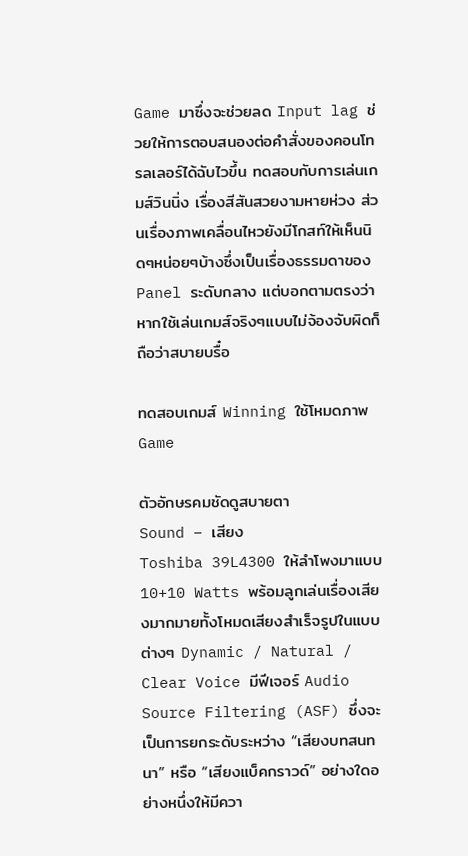Game มาซึ่งจะช่วยลด Input lag ช่วยให้การตอบสนองต่อคำสั่งของคอนโทรลเลอร์ได้ฉับไวขึ้น ทดสอบกับการเล่นเกมส์วินนิ่ง เรื่องสีสันสวยงามหายห่วง ส่วนเรื่องภาพเคลื่อนไหวยังมีโกสท์ให้เห็นนิดๆหน่อยๆบ้างซึ่งเป็นเรื่องธรรมดาของ Panel ระดับกลาง แต่บอกตามตรงว่าหากใช้เล่นเกมส์จริงๆแบบไม่จ้องจับผิดก็ถือว่าสบายบรื๋อ

ทดสอบเกมส์ Winning ใช้โหมดภาพ Game

ตัวอักษรคมชัดดูสบายตา
Sound – เสียง
Toshiba 39L4300 ให้ลำโพงมาแบบ 10+10 Watts พร้อมลูกเล่นเรื่องเสียงมากมายทั้งโหมดเสียงสำเร็จรูปในแบบต่างๆ Dynamic / Natural / Clear Voice มีฟีเจอร์ Audio Source Filtering (ASF) ซึ่งจะเป็นการยกระดับระหว่าง “เสียงบทสนทนา” หรือ “เสียงแบ็คกราวด์” อย่างใดอย่างหนึ่งให้มีควา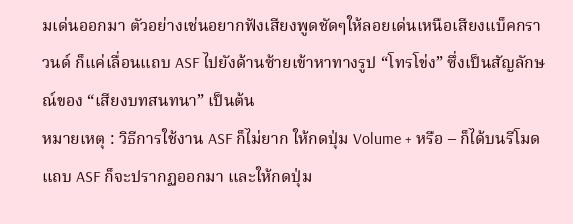มเด่นออกมา ตัวอย่างเช่นอยากฟังเสียงพูดชัดๆให้ลอยเด่นเหนือเสียงแบ็คกราวนด์ ก็แค่เลื่อนแถบ ASF ไปยังด้านซ้ายเข้าหาทางรูป “โทรโข่ง” ซึ่งเป็นสัญลักษณ์ของ “เสียงบทสนทนา” เป็นต้น
หมายเหตุ : วิธีการใช้งาน ASF ก็ไม่ยาก ให้กดปุ่ม Volume + หรือ – ก็ได้บนรีโมดแถบ ASF ก็จะปรากฏออกมา และให้กดปุ่ม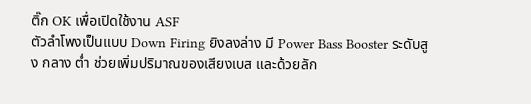ติ๊ก OK เพื่อเปิดใช้งาน ASF
ตัวลำโพงเป็นแบบ Down Firing ยิงลงล่าง มี Power Bass Booster ระดับสูง กลาง ต่ำ ช่วยเพิ่มปริมาณของเสียงเบส และด้วยลัก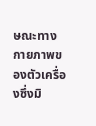ษณะทางกายภาพของตัวเครื่องซึ่งมิ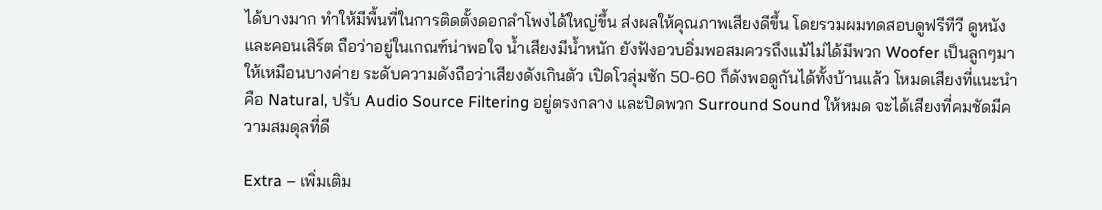ได้บางมาก ทำให้มีพื้นที่ในการติดตั้งดอกลำโพงได้ใหญ่ขึ้น ส่งผลให้คุณภาพเสียงดีขึ้น โดยรวมผมทดสอบดูฟรีทีวี ดูหนังและคอนเสิร์ต ถือว่าอยู่ในเกณฑ์น่าพอใจ น้ำเสียงมีน้ำหนัก ยังฟังอวบอิ่มพอสมควรถึงแม้ไม่ได้มีพวก Woofer เป็นลูกๆมาให้เหมือนบางค่าย ระดับความดังถือว่าเสียงดังเกินตัว เปิดโวลุ่มซัก 50-60 ก็ดังพอดูกันได้ทั้งบ้านแล้ว โหมดเสียงที่แนะนำคือ Natural, ปรับ Audio Source Filtering อยู่ตรงกลาง และปิดพวก Surround Sound ให้หมด จะได้เสียงที่คมชัดมีความสมดุลที่ดี

Extra – เพิ่มเติม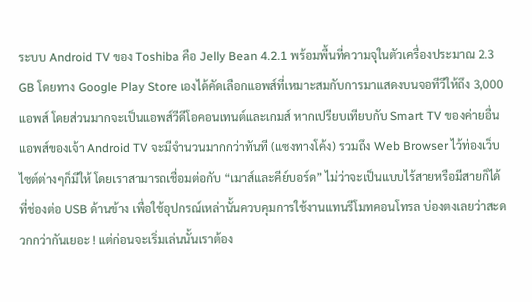ระบบ Android TV ของ Toshiba คือ Jelly Bean 4.2.1 พร้อมพื้นที่ความจุในตัวเครื่องประมาณ 2.3 GB โดยทาง Google Play Store เองได้คัดเลือกแอพส์ที่เหมาะสมกับการมาแสดงบนจอทีวีให้ถึง 3,000 แอพส์ โดยส่วนมากจะเป็นแอพส์วีดีโอคอนเทนต์และเกมส์ หากเปรียบเทียบกับ Smart TV ของค่ายอื่น แอพส์ของเจ้า Android TV จะมีจำนวนมากกว่าทันที (แซงทางโค้ง) รวมถึง Web Browser ไว้ท่องเว็บไซต์ต่างๆก็มีให้ โดยเราสามารถเชื่อมต่อกับ “เมาส์และคีย์บอร์ด” ไม่ว่าจะเป็นแบบไร้สายหรือมีสายก็ได้ที่ช่องต่อ USB ด้านข้าง เพื่อใช้อุปกรณ์เหล่านั้นควบคุมการใช้งานแทนรีโมทคอนโทรล บ่องตงเลยว่าสะดวกกว่ากันเยอะ ! แต่ก่อนจะเริ่มเล่นนั้นเราต้อง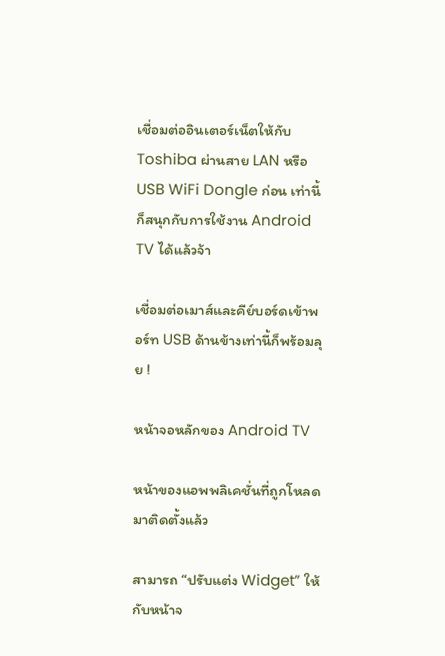เชื่อมต่ออินเตอร์เน็ตให้กับ Toshiba ผ่านสาย LAN หรือ USB WiFi Dongle ก่อน เท่านี้ก็สนุกกับการใช้งาน Android TV ได้แล้วจ้า

เชื่อมต่อเมาส์และคีย์บอร์ดเข้าพอร์ท USB ด้านข้างเท่านี้ก็พร้อมลุย !

หน้าจอหลักของ Android TV

หน้าของแอพพลิเคชั่นที่ถูกโหลดมาติดตั้งแล้ว

สามารถ “ปรับแต่ง Widget” ให้กับหน้าจ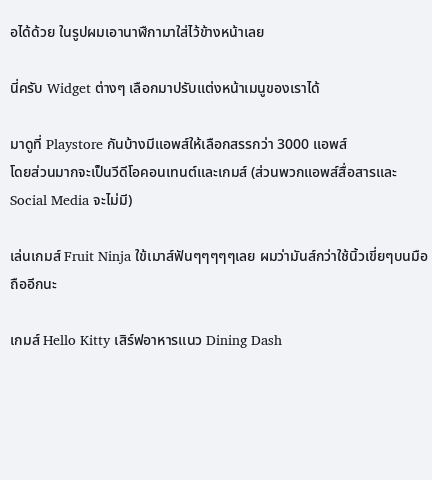อได้ด้วย ในรูปผมเอานาฬืกามาใส่ไว้ข้างหน้าเลย

นี่ครับ Widget ต่างๆ เลือกมาปรับแต่งหน้าเมนูของเราได้

มาดูที่ Playstore กันบ้างมีแอพส์ให้เลือกสรรกว่า 3000 แอพส์
โดยส่วนมากจะเป็นวีดีโอคอนเทนต์และเกมส์ (ส่วนพวกแอพส์สื่อสารและ Social Media จะไม่มี)

เล่นเกมส์ Fruit Ninja ใข้เมาส์ฟันๆๆๆๆๆเลย ผมว่ามันส์กว่าใช้นิ้วเขี่ยๆบนมือถืออีกนะ

เกมส์ Hello Kitty เสิร์ฟอาหารแนว Dining Dash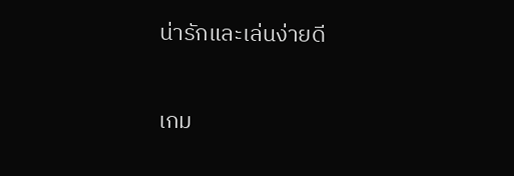น่ารักและเล่นง่ายดี

เกม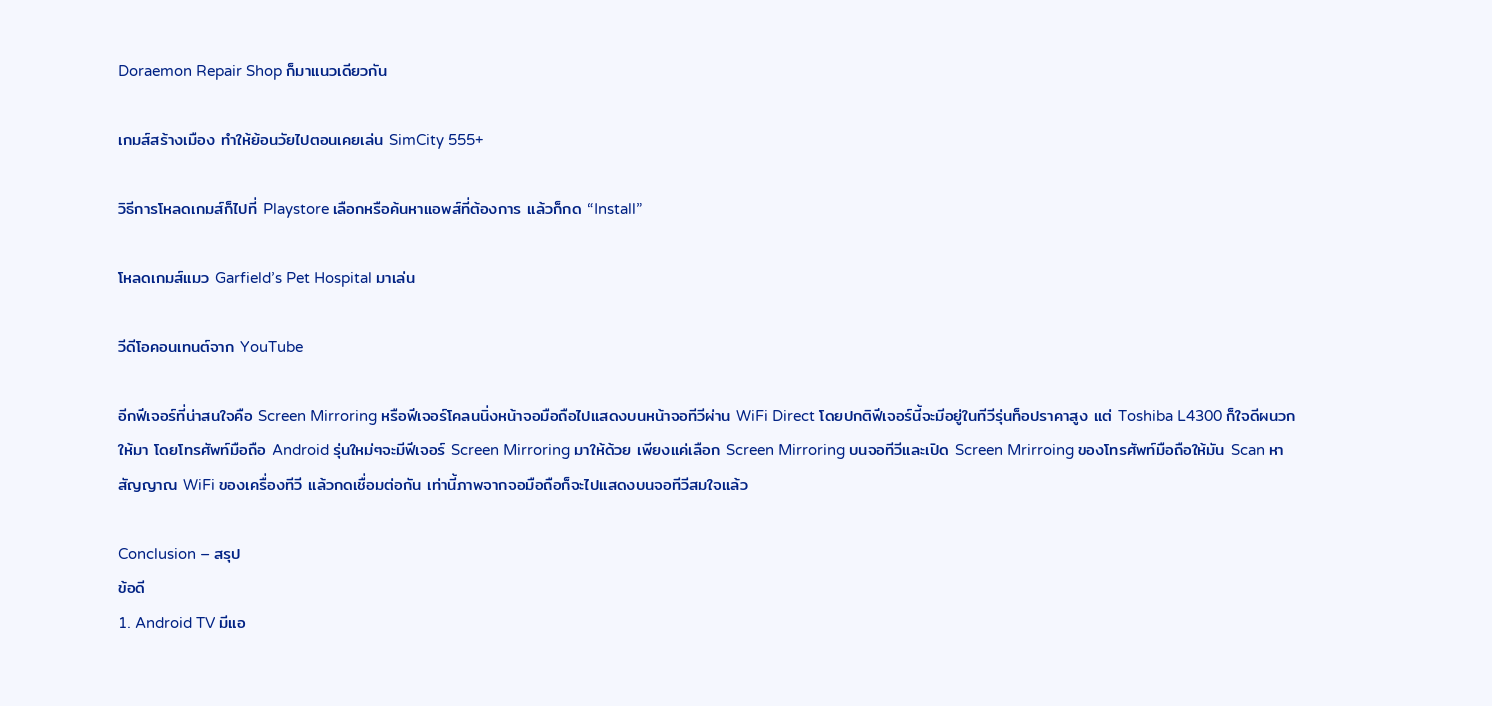Doraemon Repair Shop ก็มาแนวเดียวกัน

เกมส์สร้างเมือง ทำให้ย้อนวัยไปตอนเคยเล่น SimCity 555+

วิธีการโหลดเกมส์ก็ไปที่ Playstore เลือกหรือค้นหาแอพส์ที่ต้องการ แล้วก็กด “Install”

โหลดเกมส์แมว Garfield’s Pet Hospital มาเล่น

วีดีโอคอนเทนต์จาก YouTube

อีกฟีเจอร์ที่น่าสนใจคือ Screen Mirroring หรือฟีเจอร์โคลนนิ่งหน้าจอมือถือไปแสดงบนหน้าจอทีวีผ่าน WiFi Direct โดยปกติฟีเจอร์นี้จะมีอยู่ในทีวีรุ่นท็อปราคาสูง แต่ Toshiba L4300 ก็ใจดีผนวกให้มา โดยโทรศัพท์มือถือ Android รุ่นใหม่ๆจะมีฟีเจอร์ Screen Mirroring มาให้ด้วย เพียงแค่เลือก Screen Mirroring บนจอทีวีและเปิด Screen Mrirroing ของโทรศัพท์มือถือให้มัน Scan หาสัญญาณ WiFi ของเครื่องทีวี แล้วกดเชื่อมต่อกัน เท่านี้ภาพจากจอมือถือก็จะไปแสดงบนจอทีวีสมใจแล้ว

Conclusion – สรุป
ข้อดี
1. Android TV มีแอ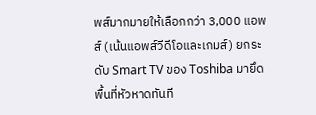พส์มากมายให้เลือกกว่า 3,000 แอพส์ (เน้นแอพส์วีดีโอและเกมส์) ยกระดับ Smart TV ของ Toshiba มายึดพื้นที่หัวหาดทันที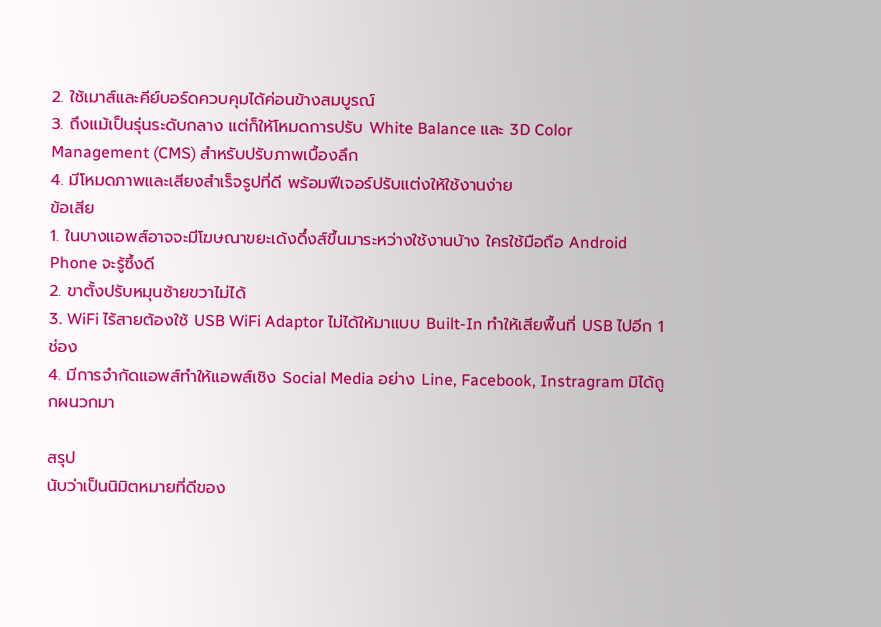2. ใช้เมาส์และคีย์บอร์ดควบคุมได้ค่อนข้างสมบูรณ์
3. ถึงแม้เป็นรุ่นระดับกลาง แต่ก็ให้โหมดการปรับ White Balance และ 3D Color Management (CMS) สำหรับปรับภาพเบื้องลึก
4. มีโหมดภาพและเสียงสำเร็จรูปที่ดี พร้อมฟีเจอร์ปรับแต่งให้ใช้งานง่าย
ข้อเสีย
1. ในบางแอพส์อาจจะมีโฆษณาขยะเด้งดึ๋งส์ขึ้นมาระหว่างใช้งานบ้าง ใครใช้มือถือ Android Phone จะรู้ซึ้งดี
2. ขาตั้งปรับหมุนซ้ายขวาไม่ได้
3. WiFi ไร้สายต้องใช้ USB WiFi Adaptor ไม่ได้ให้มาแบบ Built-In ทำให้เสียพื้นที่ USB ไปอีก 1 ช่อง
4. มีการจำกัดแอพส์ทำให้แอพส์เชิง Social Media อย่าง Line, Facebook, Instragram มิได้ถูกผนวกมา

สรุป
นับว่าเป็นนิมิตหมายที่ดีของ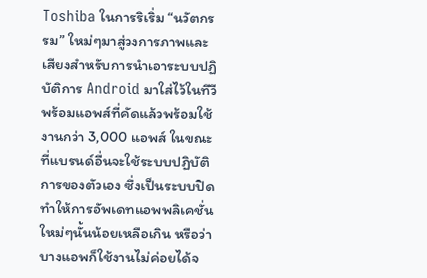Toshiba ในการริเริ่ม “นวัตกรรม” ใหม่ๆมาสู่วงการภาพและเสียงสำหรับการนำเอาระบบปฏิบัติการ Android มาใส่ไว้ในทีวี พร้อมแอพส์ที่คัดแล้วพร้อมใช้งานกว่า 3,000 แอพส์ ในขณะที่แบรนด์อื่นจะใช้ระบบปฏิบัติการของตัวเอง ซึ่งเป็นระบบปิด ทำให้การอัพเดทแอพพลิเคชั่นใหม่ๆนั้นน้อยเหลือเกิน หรือว่าบางแอพก็ใช้งานไม่ค่อยได้จ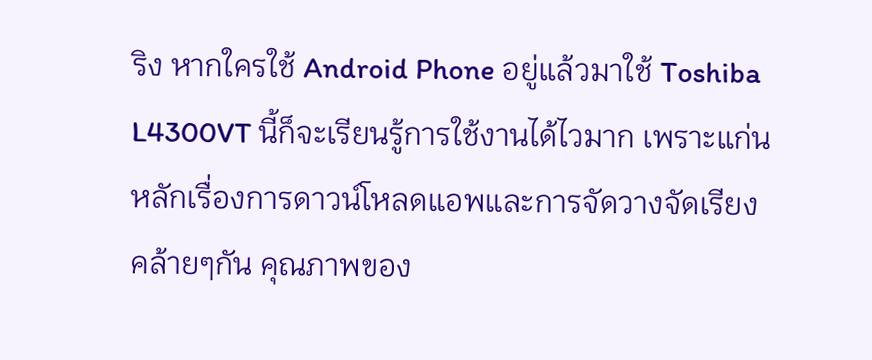ริง หากใครใช้ Android Phone อยู่แล้วมาใช้ Toshiba L4300VT นี้ก็จะเรียนรู้การใช้งานได้ไวมาก เพราะแก่นหลักเรื่องการดาวน์โหลดแอพและการจัดวางจัดเรียงคล้ายๆกัน คุณภาพของ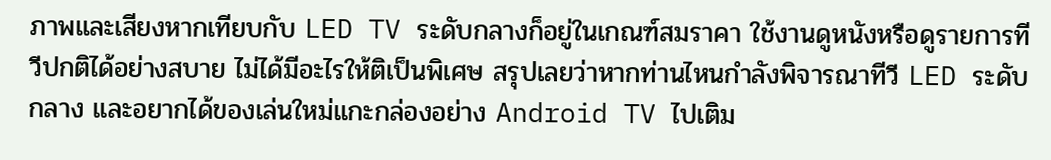ภาพและเสียงหากเทียบกับ LED TV ระดับกลางก็อยู่ในเกณฑ์สมราคา ใช้งานดูหนังหรือดูรายการทีวีปกติได้อย่างสบาย ไม่ได้มีอะไรให้ติเป็นพิเศษ สรุปเลยว่าหากท่านไหนกำลังพิจารณาทีวี LED ระดับกลาง และอยากได้ของเล่นใหม่แกะกล่องอย่าง Android TV ไปเติม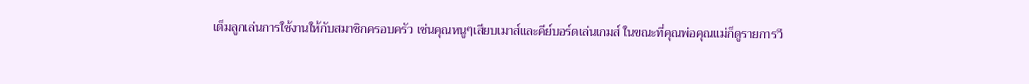เต็มลูกเล่นการใช้งานให้กับสมาชิกครอบครัว เช่นคุณหนูๆเสียบเมาส์และคีย์บอร์ดเล่นเกมส์ ในขณะที่คุณพ่อคุณแม่ก็ดูรายการวี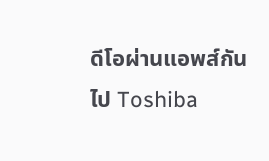ดีโอผ่านแอพส์กันไป Toshiba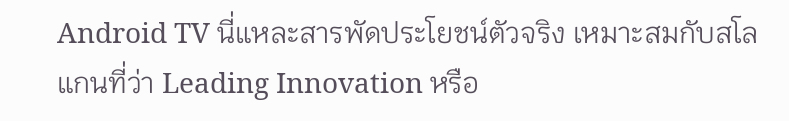Android TV นี่แหละสารพัดประโยชน์ตัวจริง เหมาะสมกับสโลแกนที่ว่า Leading Innovation หรือ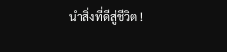นำสิ่งที่ดีสู่ชีวิต !